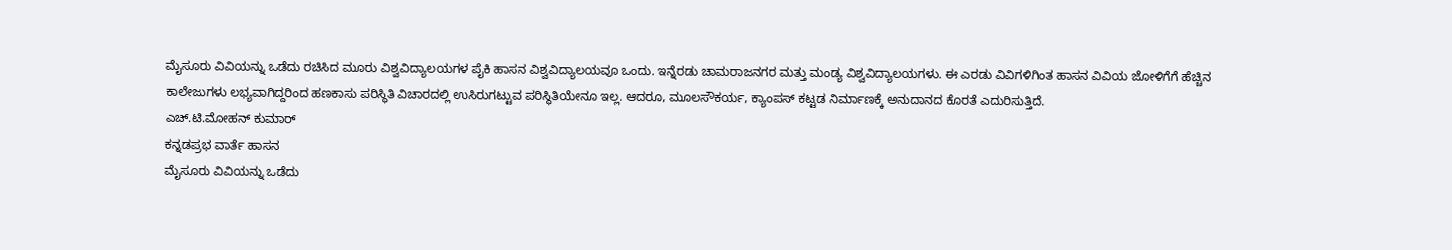ಮೈಸೂರು ವಿವಿಯನ್ನು ಒಡೆದು ರಚಿಸಿದ ಮೂರು ವಿಶ್ವವಿದ್ಯಾಲಯಗಳ ಪೈಕಿ ಹಾಸನ ವಿಶ್ವವಿದ್ಯಾಲಯವೂ ಒಂದು. ಇನ್ನೆರಡು ಚಾಮರಾಜನಗರ ಮತ್ತು ಮಂಡ್ಯ ವಿಶ್ವವಿದ್ಯಾಲಯಗಳು. ಈ ಎರಡು ವಿವಿಗಳಿಗಿಂತ ಹಾಸನ ವಿವಿಯ ಜೋಳಿಗೆಗೆ ಹೆಚ್ಚಿನ ಕಾಲೇಜುಗಳು ಲಭ್ಯವಾಗಿದ್ದರಿಂದ ಹಣಕಾಸು ಪರಿಸ್ಥಿತಿ ವಿಚಾರದಲ್ಲಿ ಉಸಿರುಗಟ್ಟುವ ಪರಿಸ್ಥಿತಿಯೇನೂ ಇಲ್ಲ. ಆದರೂ, ಮೂಲಸೌಕರ್ಯ, ಕ್ಯಾಂಪಸ್ ಕಟ್ಟಡ ನಿರ್ಮಾಣಕ್ಕೆ ಅನುದಾನದ ಕೊರತೆ ಎದುರಿಸುತ್ತಿದೆ.
ಎಚ್.ಟಿ.ಮೋಹನ್ ಕುಮಾರ್
ಕನ್ನಡಪ್ರಭ ವಾರ್ತೆ ಹಾಸನ
ಮೈಸೂರು ವಿವಿಯನ್ನು ಒಡೆದು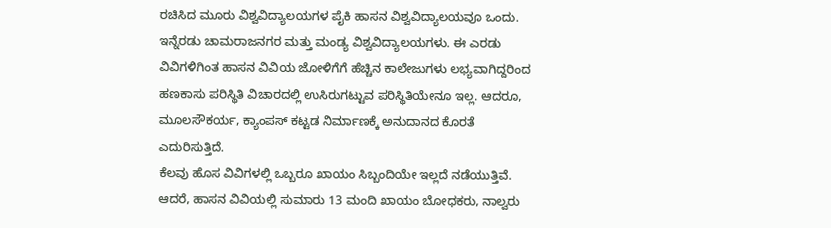ರಚಿಸಿದ ಮೂರು ವಿಶ್ವವಿದ್ಯಾಲಯಗಳ ಪೈಕಿ ಹಾಸನ ವಿಶ್ವವಿದ್ಯಾಲಯವೂ ಒಂದು. ಇನ್ನೆರಡು ಚಾಮರಾಜನಗರ ಮತ್ತು ಮಂಡ್ಯ ವಿಶ್ವವಿದ್ಯಾಲಯಗಳು. ಈ ಎರಡು ವಿವಿಗಳಿಗಿಂತ ಹಾಸನ ವಿವಿಯ ಜೋಳಿಗೆಗೆ ಹೆಚ್ಚಿನ ಕಾಲೇಜುಗಳು ಲಭ್ಯವಾಗಿದ್ದರಿಂದ ಹಣಕಾಸು ಪರಿಸ್ಥಿತಿ ವಿಚಾರದಲ್ಲಿ ಉಸಿರುಗಟ್ಟುವ ಪರಿಸ್ಥಿತಿಯೇನೂ ಇಲ್ಲ. ಆದರೂ, ಮೂಲಸೌಕರ್ಯ, ಕ್ಯಾಂಪಸ್ ಕಟ್ಟಡ ನಿರ್ಮಾಣಕ್ಕೆ ಅನುದಾನದ ಕೊರತೆ ಎದುರಿಸುತ್ತಿದೆ.
ಕೆಲವು ಹೊಸ ವಿವಿಗಳಲ್ಲಿ ಒಬ್ಬರೂ ಖಾಯಂ ಸಿಬ್ಬಂದಿಯೇ ಇಲ್ಲದೆ ನಡೆಯುತ್ತಿವೆ. ಆದರೆ, ಹಾಸನ ವಿವಿಯಲ್ಲಿ ಸುಮಾರು 13 ಮಂದಿ ಖಾಯಂ ಬೋಧಕರು, ನಾಲ್ವರು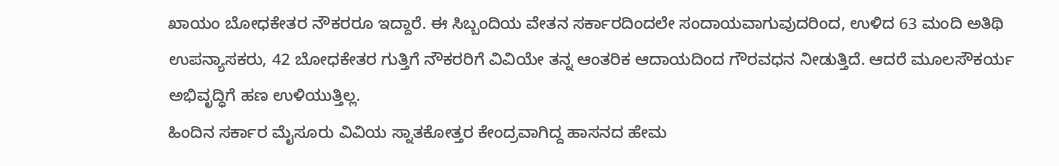ಖಾಯಂ ಬೋಧಕೇತರ ನೌಕರರೂ ಇದ್ದಾರೆ. ಈ ಸಿಬ್ಬಂದಿಯ ವೇತನ ಸರ್ಕಾರದಿಂದಲೇ ಸಂದಾಯವಾಗುವುದರಿಂದ, ಉಳಿದ 63 ಮಂದಿ ಅತಿಥಿ ಉಪನ್ಯಾಸಕರು, 42 ಬೋಧಕೇತರ ಗುತ್ತಿಗೆ ನೌಕರರಿಗೆ ವಿವಿಯೇ ತನ್ನ ಆಂತರಿಕ ಆದಾಯದಿಂದ ಗೌರವಧನ ನೀಡುತ್ತಿದೆ. ಆದರೆ ಮೂಲಸೌಕರ್ಯ ಅಭಿವೃದ್ಧಿಗೆ ಹಣ ಉಳಿಯುತ್ತಿಲ್ಲ.
ಹಿಂದಿನ ಸರ್ಕಾರ ಮೈಸೂರು ವಿವಿಯ ಸ್ನಾತಕೋತ್ತರ ಕೇಂದ್ರವಾಗಿದ್ದ ಹಾಸನದ ಹೇಮ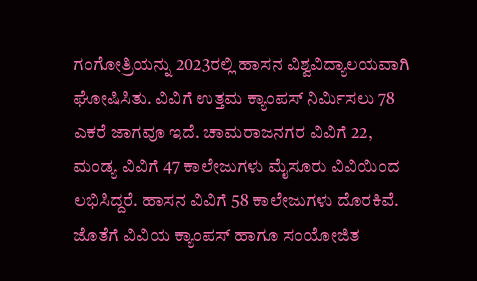ಗಂಗೋತ್ರಿಯನ್ನು 2023ರಲ್ಲಿ ಹಾಸನ ವಿಶ್ವವಿದ್ಯಾಲಯವಾಗಿ ಘೋಷಿಸಿತು. ವಿವಿಗೆ ಉತ್ತಮ ಕ್ಯಾಂಪಸ್ ನಿರ್ಮಿಸಲು 78 ಎಕರೆ ಜಾಗವೂ ಇದೆ. ಚಾಮರಾಜನಗರ ವಿವಿಗೆ 22, ಮಂಡ್ಯ ವಿವಿಗೆ 47 ಕಾಲೇಜುಗಳು ಮೈಸೂರು ವಿವಿಯಿಂದ ಲಭಿಸಿದ್ದರೆ. ಹಾಸನ ವಿವಿಗೆ 58 ಕಾಲೇಜುಗಳು ದೊರಕಿವೆ. ಜೊತೆಗೆ ವಿವಿಯ ಕ್ಯಾಂಪಸ್ ಹಾಗೂ ಸಂಯೋಜಿತ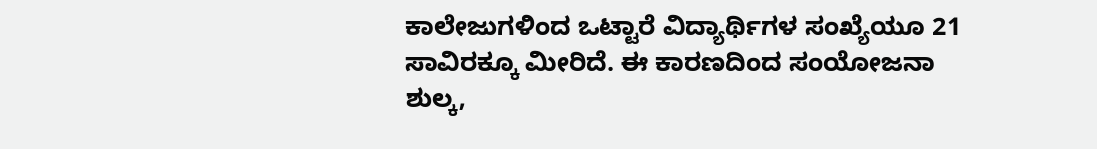ಕಾಲೇಜುಗಳಿಂದ ಒಟ್ಟಾರೆ ವಿದ್ಯಾರ್ಥಿಗಳ ಸಂಖ್ಯೆಯೂ 21 ಸಾವಿರಕ್ಕೂ ಮೀರಿದೆ. ಈ ಕಾರಣದಿಂದ ಸಂಯೋಜನಾ ಶುಲ್ಕ,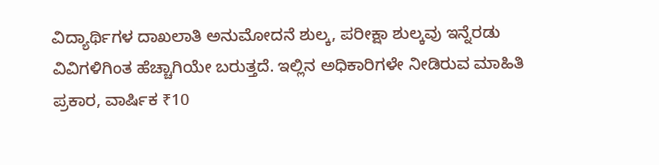ವಿದ್ಯಾರ್ಥಿಗಳ ದಾಖಲಾತಿ ಅನುಮೋದನೆ ಶುಲ್ಕ, ಪರೀಕ್ಷಾ ಶುಲ್ಕವು ಇನ್ನೆರಡು ವಿವಿಗಳಿಗಿಂತ ಹೆಚ್ಚಾಗಿಯೇ ಬರುತ್ತದೆ. ಇಲ್ಲಿನ ಅಧಿಕಾರಿಗಳೇ ನೀಡಿರುವ ಮಾಹಿತಿ ಪ್ರಕಾರ, ವಾರ್ಷಿಕ ₹10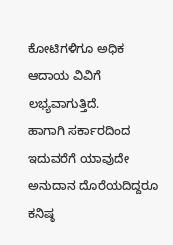ಕೋಟಿಗಳಿಗೂ ಅಧಿಕ ಆದಾಯ ವಿವಿಗೆ ಲಭ್ಯವಾಗುತ್ತಿದೆ.
ಹಾಗಾಗಿ ಸರ್ಕಾರದಿಂದ ಇದುವರೆಗೆ ಯಾವುದೇ ಅನುದಾನ ದೊರೆಯದಿದ್ದರೂ ಕನಿಷ್ಠ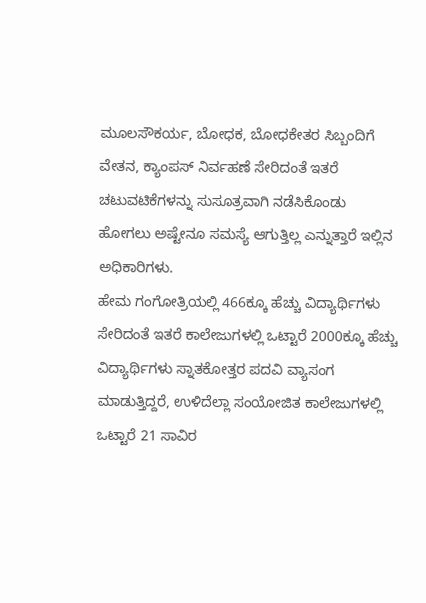ಮೂಲಸೌಕರ್ಯ, ಬೋಧಕ, ಬೋಧಕೇತರ ಸಿಬ್ಬಂದಿಗೆ ವೇತನ, ಕ್ಯಾಂಪಸ್ ನಿರ್ವಹಣೆ ಸೇರಿದಂತೆ ಇತರೆ ಚಟುವಟಿಕೆಗಳನ್ನು ಸುಸೂತ್ರವಾಗಿ ನಡೆಸಿಕೊಂಡು ಹೋಗಲು ಅಷ್ಟೇನೂ ಸಮಸ್ಯೆ ಆಗುತ್ತಿಲ್ಲ ಎನ್ನುತ್ತಾರೆ ಇಲ್ಲಿನ ಅಧಿಕಾರಿಗಳು.
ಹೇಮ ಗಂಗೋತ್ರಿಯಲ್ಲಿ 466ಕ್ಕೂ ಹೆಚ್ಚು ವಿದ್ಯಾರ್ಥಿಗಳು ಸೇರಿದಂತೆ ಇತರೆ ಕಾಲೇಜುಗಳಲ್ಲಿ ಒಟ್ಟಾರೆ 2000ಕ್ಕೂ ಹೆಚ್ಚು ವಿದ್ಯಾರ್ಥಿಗಳು ಸ್ನಾತಕೋತ್ತರ ಪದವಿ ವ್ಯಾಸಂಗ ಮಾಡುತ್ತಿದ್ದರೆ, ಉಳಿದೆಲ್ಲಾ ಸಂಯೋಜಿತ ಕಾಲೇಜುಗಳಲ್ಲಿ ಒಟ್ಟಾರೆ 21 ಸಾವಿರ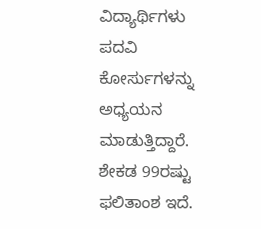ವಿದ್ಯಾರ್ಥಿಗಳು ಪದವಿ ಕೋರ್ಸುಗಳನ್ನು ಅಧ್ಯಯನ ಮಾಡುತ್ತಿದ್ದಾರೆ. ಶೇಕಡ 99ರಷ್ಟು ಫಲಿತಾಂಶ ಇದೆ.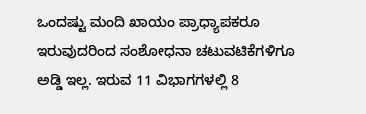ಒಂದಷ್ಟು ಮಂದಿ ಖಾಯಂ ಪ್ರಾಧ್ಯಾಪಕರೂ ಇರುವುದರಿಂದ ಸಂಶೋಧನಾ ಚಟುವಟಿಕೆಗಳಿಗೂ ಅಡ್ಡಿ ಇಲ್ಲ. ಇರುವ 11 ವಿಭಾಗಗಳಲ್ಲಿ 8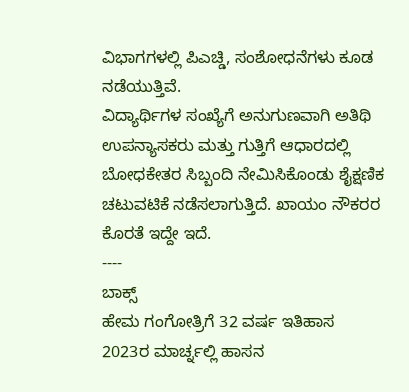ವಿಭಾಗಗಳಲ್ಲಿ ಪಿಎಚ್ಡಿ, ಸಂಶೋಧನೆಗಳು ಕೂಡ ನಡೆಯುತ್ತಿವೆ.
ವಿದ್ಯಾರ್ಥಿಗಳ ಸಂಖ್ಯೆಗೆ ಅನುಗುಣವಾಗಿ ಅತಿಥಿ ಉಪನ್ಯಾಸಕರು ಮತ್ತು ಗುತ್ತಿಗೆ ಆಧಾರದಲ್ಲಿ ಬೋಧಕೇತರ ಸಿಬ್ಬಂದಿ ನೇಮಿಸಿಕೊಂಡು ಶೈಕ್ಷಣಿಕ ಚಟುವಟಿಕೆ ನಡೆಸಲಾಗುತ್ತಿದೆ. ಖಾಯಂ ನೌಕರರ ಕೊರತೆ ಇದ್ದೇ ಇದೆ.
----
ಬಾಕ್ಸ್
ಹೇಮ ಗಂಗೋತ್ರಿಗೆ 32 ವರ್ಷ ಇತಿಹಾಸ
2023ರ ಮಾರ್ಚ್ನಲ್ಲಿ ಹಾಸನ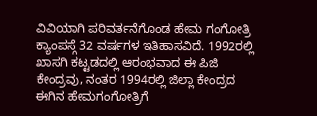ವಿವಿಯಾಗಿ ಪರಿವರ್ತನೆಗೊಂಡ ಹೇಮ ಗಂಗೋತ್ರಿ ಕ್ಯಾಂಪಸ್ಗೆ 32 ವರ್ಷಗಳ ಇತಿಹಾಸವಿದೆ. 1992ರಲ್ಲಿ ಖಾಸಗಿ ಕಟ್ಟಡದಲ್ಲಿ ಆರಂಭವಾದ ಈ ಪಿಜಿ ಕೇಂದ್ರವು, ನಂತರ 1994ರಲ್ಲಿ ಜಿಲ್ಲಾ ಕೇಂದ್ರದ ಈಗಿನ ಹೇಮಗಂಗೋತ್ರಿಗೆ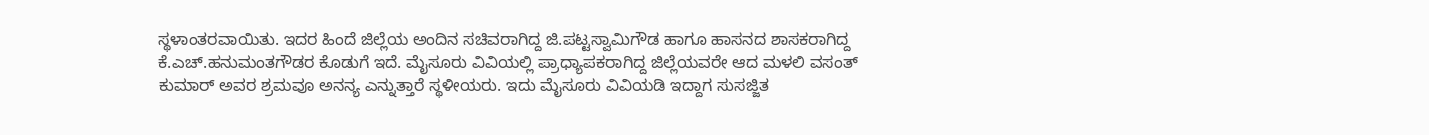ಸ್ಥಳಾಂತರವಾಯಿತು. ಇದರ ಹಿಂದೆ ಜಿಲ್ಲೆಯ ಅಂದಿನ ಸಚಿವರಾಗಿದ್ದ ಜಿ.ಪಟ್ಟಸ್ವಾಮಿಗೌಡ ಹಾಗೂ ಹಾಸನದ ಶಾಸಕರಾಗಿದ್ದ ಕೆ.ಎಚ್.ಹನುಮಂತಗೌಡರ ಕೊಡುಗೆ ಇದೆ. ಮೈಸೂರು ವಿವಿಯಲ್ಲಿ ಪ್ರಾಧ್ಯಾಪಕರಾಗಿದ್ದ ಜಿಲ್ಲೆಯವರೇ ಆದ ಮಳಲಿ ವಸಂತ್ ಕುಮಾರ್ ಅವರ ಶ್ರಮವೂ ಅನನ್ಯ ಎನ್ನುತ್ತಾರೆ ಸ್ಥಳೀಯರು. ಇದು ಮೈಸೂರು ವಿವಿಯಡಿ ಇದ್ದಾಗ ಸುಸಜ್ಜಿತ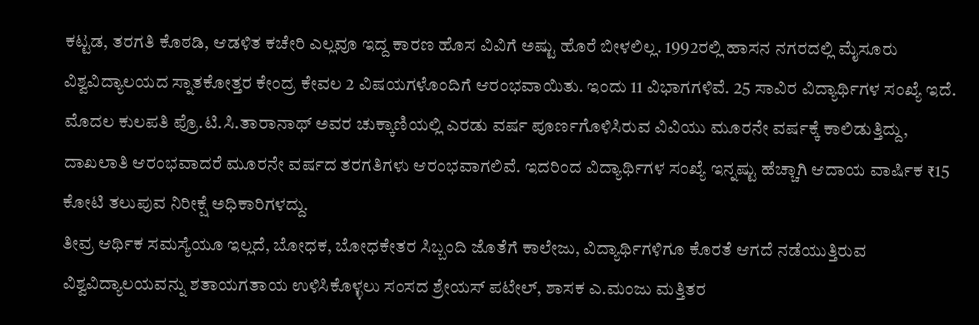ಕಟ್ಟಡ, ತರಗತಿ ಕೊಠಡಿ, ಆಡಳಿತ ಕಚೇರಿ ಎಲ್ಲವೂ ಇದ್ದ ಕಾರಣ ಹೊಸ ವಿವಿಗೆ ಅಷ್ಟು ಹೊರೆ ಬೀಳಲಿಲ್ಲ. 1992ರಲ್ಲಿ ಹಾಸನ ನಗರದಲ್ಲಿ ಮೈಸೂರು ವಿಶ್ವವಿದ್ಯಾಲಯದ ಸ್ನಾತಕೋತ್ತರ ಕೇಂದ್ರ ಕೇವಲ 2 ವಿಷಯಗಳೊಂದಿಗೆ ಆರಂಭವಾಯಿತು. ಇಂದು 11 ವಿಭಾಗಗಳಿವೆ. 25 ಸಾವಿರ ವಿದ್ಯಾರ್ಥಿಗಳ ಸಂಖ್ಯೆ ಇದೆ. ಮೊದಲ ಕುಲಪತಿ ಪ್ರೊ.ಟಿ.ಸಿ.ತಾರಾನಾಥ್ ಅವರ ಚುಕ್ಕಾಣಿಯಲ್ಲಿ ಎರಡು ವರ್ಷ ಪೂರ್ಣಗೊಳಿಸಿರುವ ವಿವಿಯು ಮೂರನೇ ವರ್ಷಕ್ಕೆ ಕಾಲಿಡುತ್ತಿದ್ದು, ದಾಖಲಾತಿ ಆರಂಭವಾದರೆ ಮೂರನೇ ವರ್ಷದ ತರಗತಿಗಳು ಆರಂಭವಾಗಲಿವೆ. ಇದರಿಂದ ವಿದ್ಯಾರ್ಥಿಗಳ ಸಂಖ್ಯೆ ಇನ್ನಷ್ಟು ಹೆಚ್ಚಾಗಿ ಆದಾಯ ವಾರ್ಷಿಕ ₹15 ಕೋಟಿ ತಲುಪುವ ನಿರೀಕ್ಷೆ ಅಧಿಕಾರಿಗಳದ್ದು.
ತೀವ್ರ ಆರ್ಥಿಕ ಸಮಸ್ಯೆಯೂ ಇಲ್ಲದೆ, ಬೋಧಕ, ಬೋಧಕೇತರ ಸಿಬ್ಬಂದಿ ಜೊತೆಗೆ ಕಾಲೇಜು, ವಿದ್ಯಾರ್ಥಿಗಳಿಗೂ ಕೊರತೆ ಆಗದೆ ನಡೆಯುತ್ತಿರುವ ವಿಶ್ವವಿದ್ಯಾಲಯವನ್ನು ಶತಾಯಗತಾಯ ಉಳಿಸಿಕೊಳ್ಳಲು ಸಂಸದ ಶ್ರೇಯಸ್ ಪಟೇಲ್, ಶಾಸಕ ಎ.ಮಂಜು ಮತ್ತಿತರ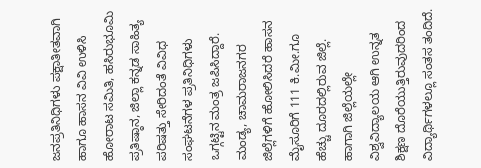ಜನಪ್ರತಿನಿಧಿಗಳು ಪಕ್ಷಾತೀತವಾಗಿ ಹಾಗೂ ಹಾಸನ ವಿವಿ ಉಳಿಸಿ ಹೋರಾಟ ಸಮಿತಿ, ಹಸಿರುಭೂಮಿ ಪ್ರತಿಷ್ಠಾನ, ಜಿಲ್ಲಾ ಕನ್ನಡ ಸಾಹಿತ್ಯ ಪರಿಷತ್ತು ಸೇರಿದಂತೆ ವಿವಿಧ ಸಂಘಟನೆಗಳ ಪ್ರತಿನಿಧಿಗಳು ಒಗ್ಗಟ್ಟಿನ ಮಂತ್ರ ಜಪಿಸಿದ್ದಾರೆ. ಮಂಡ್ಯ, ಚಾಮರಾಜನಗರ ಜಿಲ್ಲೆಗಳಿಗೆ ಹೋಲಿಸಿದರೆ ಹಾಸನ ಮೈಸೂರಿಗೆ 111 ಕಿ.ಮೀ.ಗೂ ಹೆಚ್ಚು ದೂರದಲ್ಲಿರುವ ಜಿಲ್ಲೆ. ಹಾಗಾಗಿ ಜಿಲ್ಲೆಯಲ್ಲೇ ವಿಶ್ವವಿದ್ಯಾಲಯ ಆಗಿ ಉನ್ನತ ಶಿಕ್ಷಣ ದೊರೆಯುತ್ತಿರುವುದರಿಂದ ವಿದ್ಯಾರ್ಥಿಗಳಲ್ಲೂ ಸಂತಸ ತಂದಿದೆ.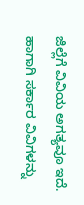ಜಿಲ್ಲೆಗೆ ವಿವಿಯ ಅಗತ್ಯವೂ ಇದೆ. ಹಾಗಾಗಿ ಸರ್ಕಾರ ವಿವಿಗಳನ್ನು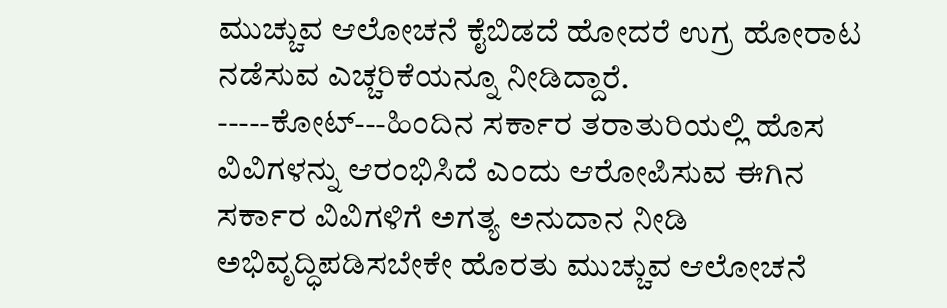ಮುಚ್ಚುವ ಆಲೋಚನೆ ಕೈಬಿಡದೆ ಹೋದರೆ ಉಗ್ರ ಹೋರಾಟ ನಡೆಸುವ ಎಚ್ಚರಿಕೆಯನ್ನೂ ನೀಡಿದ್ದಾರೆ. -----ಕೋಟ್---ಹಿಂದಿನ ಸರ್ಕಾರ ತರಾತುರಿಯಲ್ಲಿ ಹೊಸ ವಿವಿಗಳನ್ನು ಆರಂಭಿಸಿದೆ ಎಂದು ಆರೋಪಿಸುವ ಈಗಿನ ಸರ್ಕಾರ ವಿವಿಗಳಿಗೆ ಅಗತ್ಯ ಅನುದಾನ ನೀಡಿ ಅಭಿವೃದ್ಧಿಪಡಿಸಬೇಕೇ ಹೊರತು ಮುಚ್ಚುವ ಆಲೋಚನೆ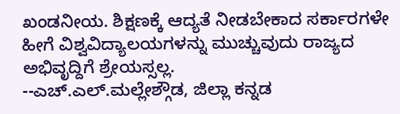ಖಂಡನೀಯ. ಶಿಕ್ಷಣಕ್ಕೆ ಆದ್ಯತೆ ನೀಡಬೇಕಾದ ಸರ್ಕಾರಗಳೇ ಹೀಗೆ ವಿಶ್ವವಿದ್ಯಾಲಯಗಳನ್ನು ಮುಚ್ಚುವುದು ರಾಜ್ಯದ ಅಭಿವೃದ್ದಿಗೆ ಶ್ರೇಯಸ್ಸಲ್ಲ.
--ಎಚ್.ಎಲ್.ಮಲ್ಲೇಶ್ಗೌಡ, ಜಿಲ್ಲಾ ಕನ್ನಡ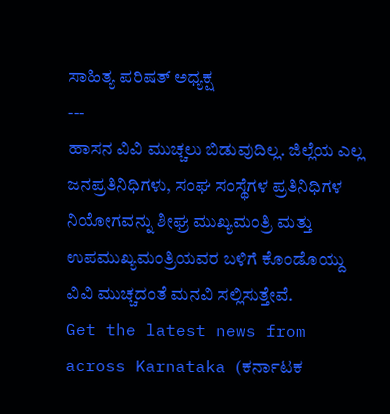ಸಾಹಿತ್ಯ ಪರಿಷತ್ ಅಧ್ಯಕ್ಷ
---
ಹಾಸನ ವಿವಿ ಮುಚ್ಚಲು ಬಿಡುವುದಿಲ್ಲ. ಜಿಲ್ಲೆಯ ಎಲ್ಲ ಜನಪ್ರತಿನಿಧಿಗಳು, ಸಂಘ ಸಂಸ್ಥೆಗಳ ಪ್ರತಿನಿಧಿಗಳ ನಿಯೋಗವನ್ನು ಶೀಘ್ರ ಮುಖ್ಯಮಂತ್ರಿ ಮತ್ತು ಉಪಮುಖ್ಯಮಂತ್ರಿಯವರ ಬಳಿಗೆ ಕೊಂಡೊಯ್ದು ವಿವಿ ಮುಚ್ಚದಂತೆ ಮನವಿ ಸಲ್ಲಿಸುತ್ತೇವೆ.
Get the latest news from across Karnataka (ಕರ್ನಾಟಕ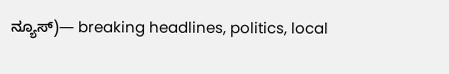ನ್ಯೂಸ್)— breaking headlines, politics, local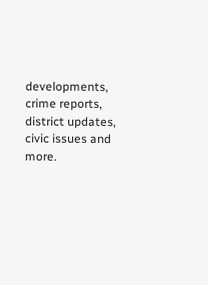developments, crime reports, district updates, civic issues and more.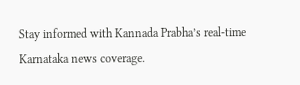Stay informed with Kannada Prabha’s real‑time Karnataka news coverage.